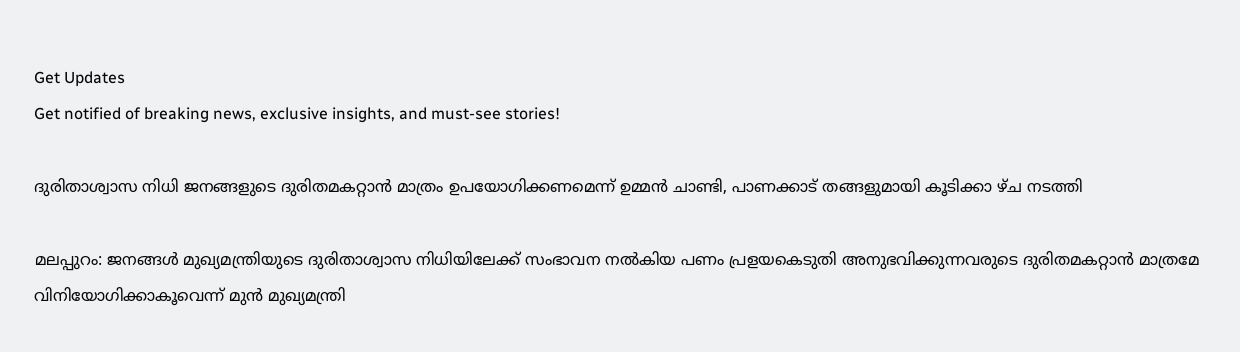Get Updates
Get notified of breaking news, exclusive insights, and must-see stories!

ദുരിതാശ്വാസ നിധി ജനങ്ങളുടെ ദുരിതമകറ്റാന്‍ മാത്രം ഉപയോഗിക്കണമെന്ന് ഉമ്മന്‍ ചാണ്ടി, പാണക്കാട് തങ്ങളുമായി കൂടിക്കാ ഴ്ച നടത്തി

മലപ്പുറം: ജനങ്ങള്‍ മുഖ്യമന്ത്രിയുടെ ദുരിതാശ്വാസ നിധിയിലേക്ക് സംഭാവന നല്‍കിയ പണം പ്രളയകെടുതി അനുഭവിക്കുന്നവരുടെ ദുരിതമകറ്റാന്‍ മാത്രമേ വിനിയോഗിക്കാകൂവെന്ന് മുന്‍ മുഖ്യമന്ത്രി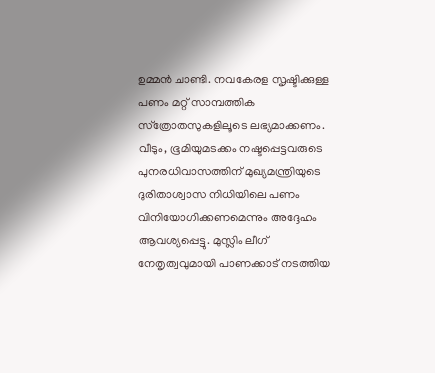ഉമ്മന്‍ ചാണ്ടി. നവകേരള സൃഷ്ടിക്കുള്ള പണം മറ്റ് സാമ്പത്തിക സ്‌ത്രോതസുകളിലൂടെ ലഭ്യമാക്കണം. വീടും, ഭൂമിയുമടക്കം നഷ്ടപ്പെട്ടവരുടെ പുനരധിവാസത്തിന് മുഖ്യമന്ത്രിയുടെ ദുരിതാശ്വാസ നിധിയിലെ പണം വിനിയോഗിക്കണമെന്നും അദ്ദേഹം ആവശ്യപ്പെട്ടു. മുസ്ലിം ലീഗ് നേതൃത്വവുമായി പാണക്കാട് നടത്തിയ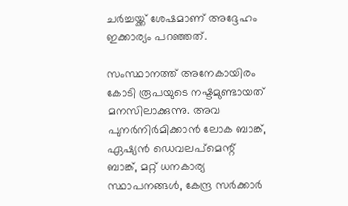ചര്‍ച്ചയ്ക്ക് ശേഷമാണ് അദ്ദേഹം ഇക്കാര്യം പറഞ്ഞത്.

സംസ്ഥാനത്ത് അനേകായിരം കോടി രൂപയുടെ നഷ്ടമുണ്ടായത് മനസിലാക്കുന്നു. അവ പുനര്‍നിര്‍മിക്കാന്‍ ലോക ബാങ്ക്, ഏഷ്യന്‍ ഡെവലപ്‌മെന്റ് ബാങ്ക്, മറ്റ് ധനകാര്യ സ്ഥാപനങ്ങള്‍, കേന്ദ്ര സര്‍ക്കാര്‍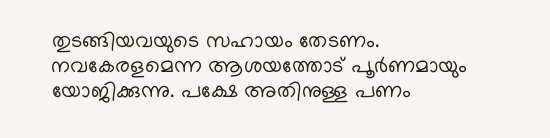തുടങ്ങിയവയുടെ സഹായം തേടണം. നവകേരളമെന്ന ആശയത്തോട് പൂര്‍ണമായും യോജിക്കുന്നു. പക്ഷേ അതിനുള്ള പണം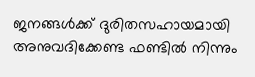ജനങ്ങള്‍ക്ക് ദുരിതസഹായമായി അനുവദിക്കേണ്ട ഫണ്ടില്‍ നിന്നും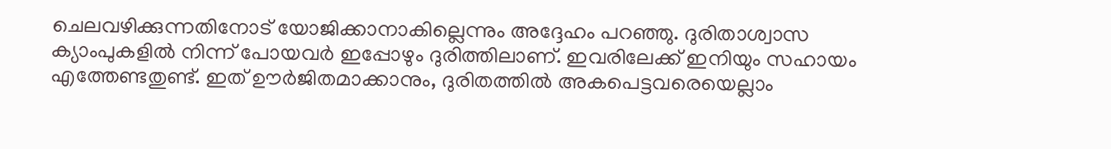ചെലവഴിക്കുന്നതിനോട് യോജിക്കാനാകില്ലെന്നും അദ്ദേഹം പറഞ്ഞു. ദുരിതാശ്വാസ ക്യാംപുകളില്‍ നിന്ന് പോയവര്‍ ഇപ്പോഴും ദുരിത്തിലാണ്. ഇവരിലേക്ക് ഇനിയും സഹായം എത്തേണ്ടതുണ്ട്. ഇത് ഊര്‍ജിതമാക്കാനും, ദുരിതത്തില്‍ അകപെട്ടവരെയെല്ലാം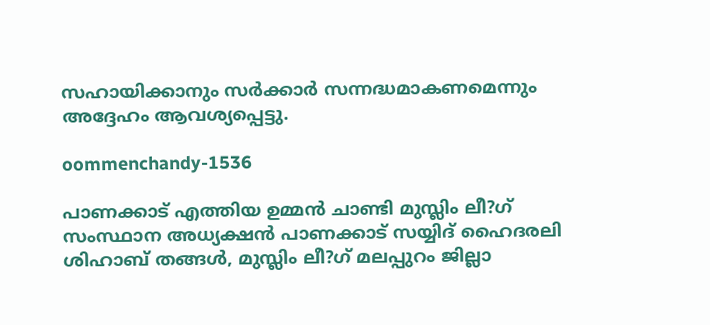സഹായിക്കാനും സര്‍ക്കാര്‍ സന്നദ്ധമാകണമെന്നും അദ്ദേഹം ആവശ്യപ്പെട്ടു.

oommenchandy-1536

പാണക്കാട് എത്തിയ ഉമ്മന്‍ ചാണ്ടി മുസ്ലിം ലീ?ഗ് സംസ്ഥാന അധ്യക്ഷന്‍ പാണക്കാട് സയ്യിദ് ഹൈദരലി ശിഹാബ് തങ്ങള്‍, മുസ്ലിം ലീ?ഗ് മലപ്പുറം ജില്ലാ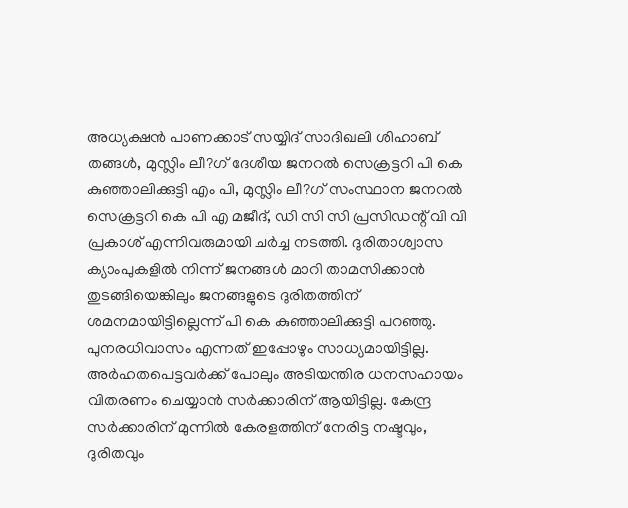അധ്യക്ഷന്‍ പാണക്കാട് സയ്യിദ് സാദിഖലി ശിഹാബ് തങ്ങള്‍, മുസ്ലിം ലീ?ഗ് ദേശീയ ജനറല്‍ സെക്രട്ടറി പി കെ കുഞ്ഞാലിക്കുട്ടി എം പി, മുസ്ലിം ലീ?ഗ് സംസ്ഥാന ജനറല്‍ സെക്രട്ടറി കെ പി എ മജീദ്, ഡി സി സി പ്രസിഡന്റ് വി വി പ്രകാശ് എന്നിവരുമായി ചര്‍ച്ച നടത്തി. ദുരിതാശ്വാസ ക്യാംപുകളില്‍ നിന്ന് ജനങ്ങള്‍ മാറി താമസിക്കാന്‍ തുടങ്ങിയെങ്കിലും ജനങ്ങളുടെ ദുരിതത്തിന് ശമനമായിട്ടില്ലെന്ന് പി കെ കുഞ്ഞാലിക്കുട്ടി പറഞ്ഞു. പുനരധിവാസം എന്നത് ഇപ്പോഴും സാധ്യമായിട്ടില്ല. അര്‍ഹതപെട്ടവര്‍ക്ക് പോലും അടിയന്തിര ധനസഹായം വിതരണം ചെയ്യാന്‍ സര്‍ക്കാരിന് ആയിട്ടില്ല. കേന്ദ്ര സര്‍ക്കാരിന് മുന്നില്‍ കേരളത്തിന് നേരിട്ട നഷ്ടവും, ദുരിതവും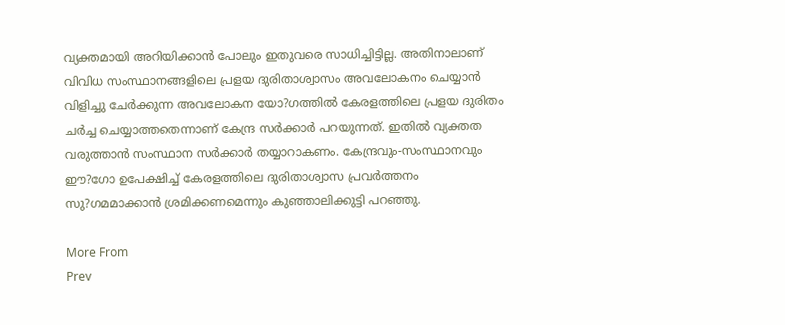വ്യക്തമായി അറിയിക്കാന്‍ പോലും ഇതുവരെ സാധിച്ചിട്ടില്ല. അതിനാലാണ് വിവിധ സംസ്ഥാനങ്ങളിലെ പ്രളയ ദുരിതാശ്വാസം അവലോകനം ചെയ്യാന്‍ വിളിച്ചു ചേര്‍ക്കുന്ന അവലോകന യോ?ഗത്തില്‍ കേരളത്തിലെ പ്രളയ ദുരിതം ചര്‍ച്ച ചെയ്യാത്തതെന്നാണ് കേന്ദ്ര സര്‍ക്കാര്‍ പറയുന്നത്. ഇതില്‍ വ്യക്തത വരുത്താന്‍ സംസ്ഥാന സര്‍ക്കാര്‍ തയ്യാറാകണം. കേന്ദ്രവും-സംസ്ഥാനവും ഈ?ഗോ ഉപേക്ഷിച്ച് കേരളത്തിലെ ദുരിതാശ്വാസ പ്രവര്‍ത്തനം സു?ഗമമാക്കാന്‍ ശ്രമിക്കണമെന്നും കുഞ്ഞാലിക്കുട്ടി പറഞ്ഞു.

More From
Prev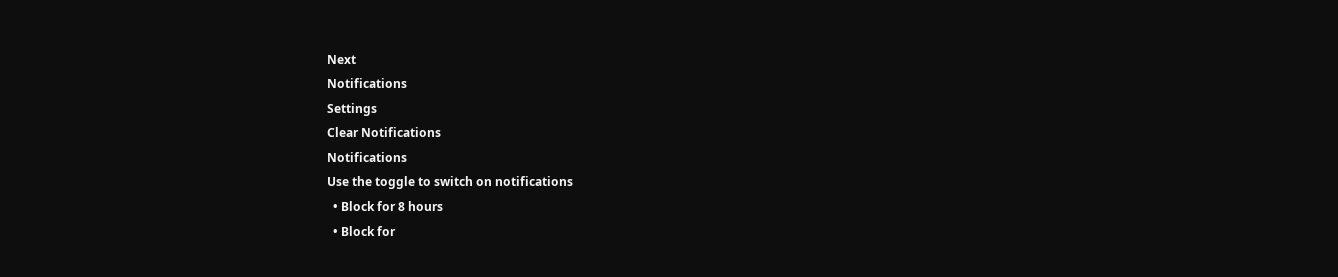Next
Notifications
Settings
Clear Notifications
Notifications
Use the toggle to switch on notifications
  • Block for 8 hours
  • Block for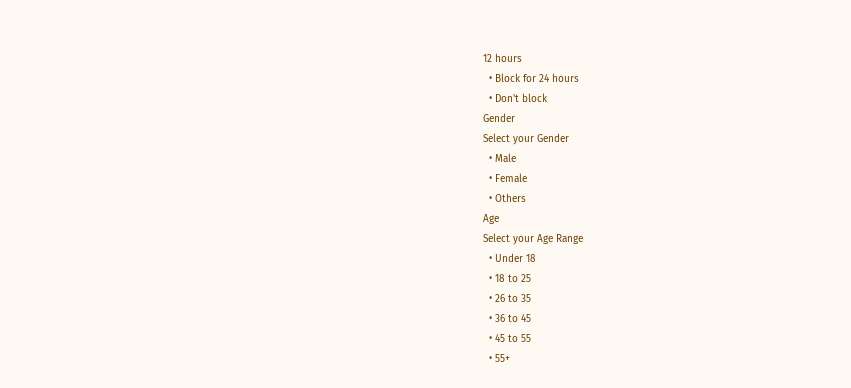12 hours
  • Block for 24 hours
  • Don't block
Gender
Select your Gender
  • Male
  • Female
  • Others
Age
Select your Age Range
  • Under 18
  • 18 to 25
  • 26 to 35
  • 36 to 45
  • 45 to 55
  • 55+